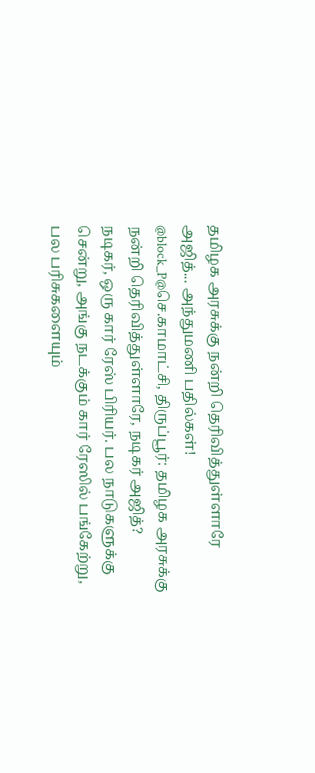தமிழக அரசுக்கு நன்றி தெரிவித்துள்ளாரே அஜித்... அந்துமணி பதில்கள்!
@block_P@செ.காமாட்சி, திருப்பூர்: தமிழக அரசுக்கு நன்றி தெரிவித்துள்ளாரே, நடிகர் அஜித்?
நடிகர், ஒரு கார் ரேஸ் பிரியர். பல நாடுகளுக்கு சென்று, அங்கு நடக்கும் கார் ரேஸில் பங்கேற்று, பல பரிசுகளையும்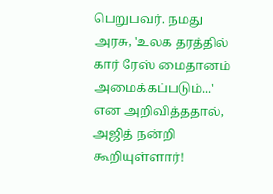பெறுபவர். நமது அரசு, 'உலக தரத்தில் கார் ரேஸ் மைதானம் அமைக்கப்படும்...' என அறிவித்ததால், அஜித் நன்றி கூறியுள்ளார்!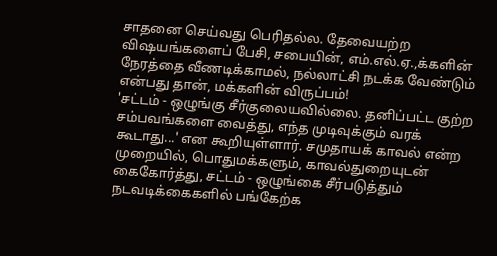சாதனை செய்வது பெரிதல்ல. தேவையற்ற விஷயங்களைப் பேசி, சபையின், எம்.எல்.ஏ.,க்களின் நேரத்தை வீணடிக்காமல், நல்லாட்சி நடக்க வேண்டும் என்பது தான், மக்களின் விருப்பம்!
'சட்டம் - ஒழுங்கு சீர்குலையவில்லை. தனிப்பட்ட குற்ற சம்பவங்களை வைத்து, எந்த முடிவுக்கும் வரக் கூடாது...' என கூறியுள்ளார். சமுதாயக் காவல் என்ற முறையில், பொதுமக்களும், காவல்துறையுடன் கைகோர்த்து, சட்டம் - ஒழுங்கை சீர்படுத்தும் நடவடிக்கைகளில் பங்கேற்க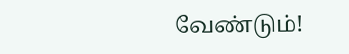வேண்டும்!